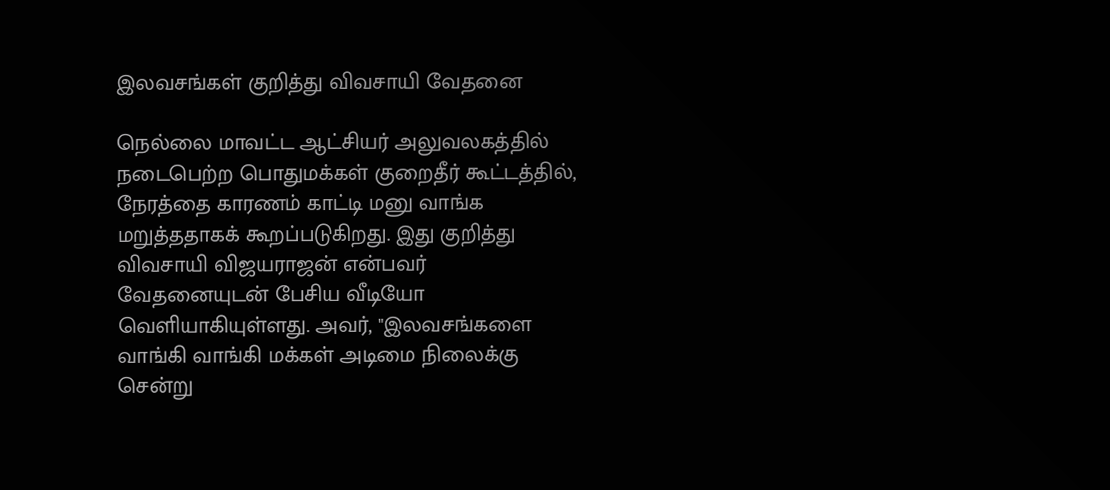இலவசங்கள் குறித்து விவசாயி வேதனை

நெல்லை மாவட்ட ஆட்சியர் அலுவலகத்தில் நடைபெற்ற பொதுமக்கள் குறைதீர் கூட்டத்தில், நேரத்தை காரணம் காட்டி மனு வாங்க மறுத்ததாகக் கூறப்படுகிறது. இது குறித்து விவசாயி விஜயராஜன் என்பவர் வேதனையுடன் பேசிய வீடியோ வெளியாகியுள்ளது. அவர், "இலவசங்களை வாங்கி வாங்கி மக்கள் அடிமை நிலைக்கு சென்று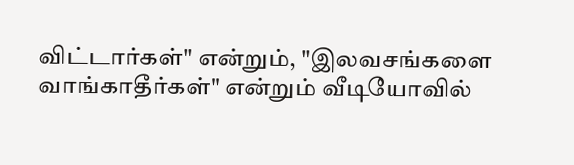விட்டார்கள்" என்றும், "இலவசங்களை வாங்காதீர்கள்" என்றும் வீடியோவில்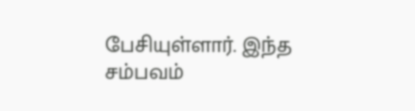பேசியுள்ளார். இந்த சம்பவம்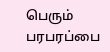பெரும் பரபரப்பை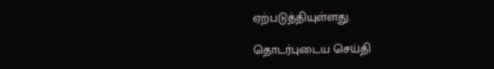ஏற்படுத்தியுள்ளது.

தொடர்புடைய செய்தி